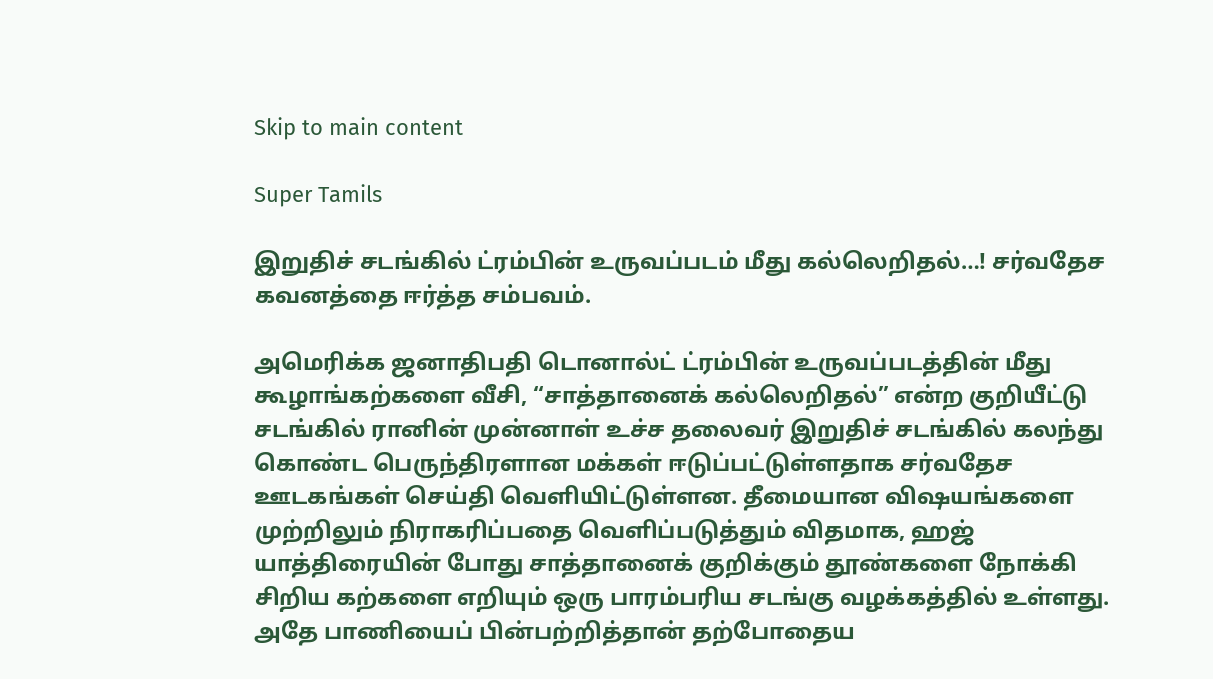Skip to main content

Super Tamils

இறுதிச் சடங்கில் ட்ரம்பின் உருவப்படம் மீது கல்லெறிதல்…! சர்வதேச கவனத்தை ஈர்த்த சம்பவம்.

அமெரிக்க ஜனாதிபதி டொனால்ட் ட்ரம்பின் உருவப்படத்தின் மீது கூழாங்கற்களை வீசி, “சாத்தானைக் கல்லெறிதல்” என்ற குறியீட்டு சடங்கில் ரானின் முன்னாள் உச்ச தலைவர் இறுதிச் சடங்கில் கலந்து கொண்ட பெருந்திரளான மக்கள் ஈடுப்பட்டுள்ளதாக சர்வதேச ஊடகங்கள் செய்தி வெளியிட்டுள்ளன. தீமையான விஷயங்களை முற்றிலும் நிராகரிப்பதை வெளிப்படுத்தும் விதமாக, ஹஜ் யாத்திரையின் போது சாத்தானைக் குறிக்கும் தூண்களை நோக்கி சிறிய கற்களை எறியும் ஒரு பாரம்பரிய சடங்கு வழக்கத்தில் உள்ளது. அதே பாணியைப் பின்பற்றித்தான் தற்போதைய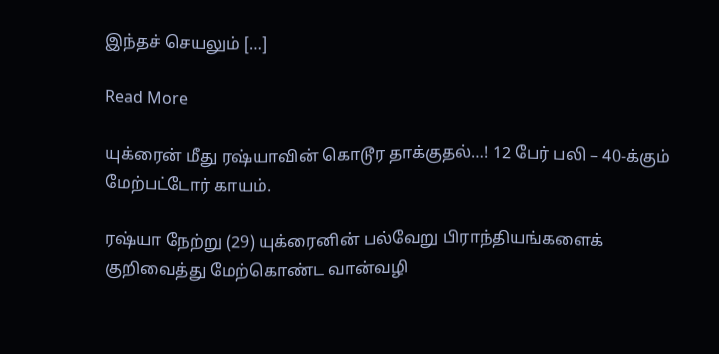இந்தச் செயலும் […]

Read More

யுக்ரைன் மீது ரஷ்யாவின் கொடூர தாக்குதல்…! 12 பேர் பலி – 40-க்கும் மேற்பட்டோர் காயம்.

ரஷ்யா நேற்று (29) யுக்ரைனின் பல்வேறு பிராந்தியங்களைக் குறிவைத்து மேற்கொண்ட வான்வழி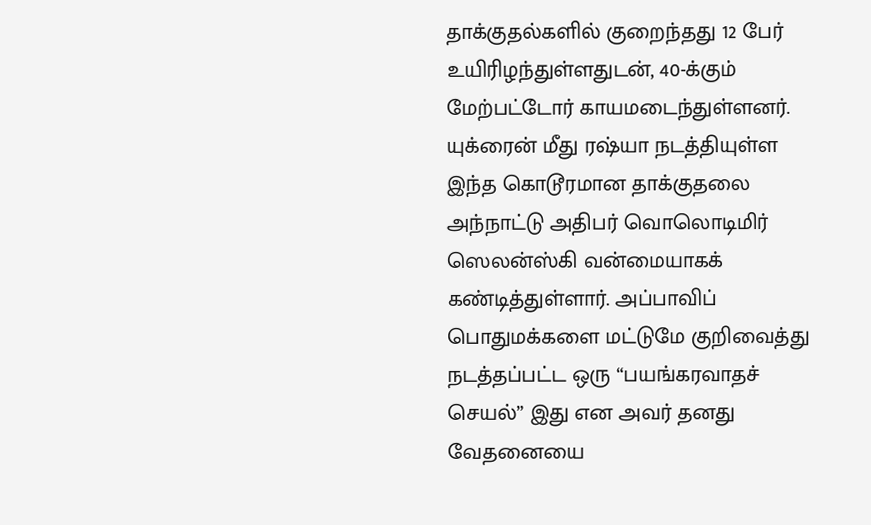தாக்குதல்களில் குறைந்தது 12 பேர் உயிரிழந்துள்ளதுடன், 40-க்கும் மேற்பட்டோர் காயமடைந்துள்ளனர். யுக்ரைன் மீது ரஷ்யா நடத்தியுள்ள இந்த கொடூரமான தாக்குதலை அந்நாட்டு அதிபர் வொலொடிமிர் ஸெலன்ஸ்கி வன்மையாகக் கண்டித்துள்ளார். அப்பாவிப் பொதுமக்களை மட்டுமே குறிவைத்து நடத்தப்பட்ட ஒரு “பயங்கரவாதச் செயல்” இது என அவர் தனது வேதனையை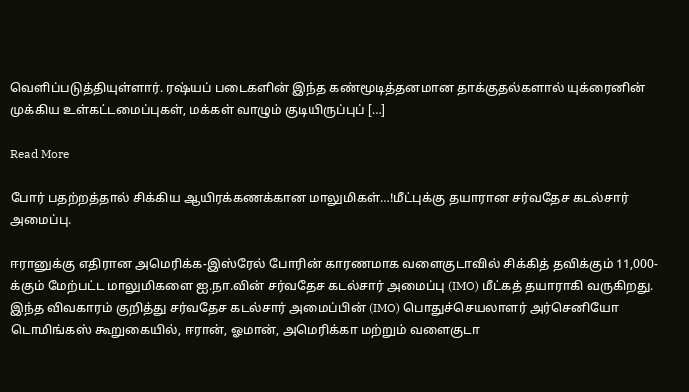வெளிப்படுத்தியுள்ளார். ரஷ்யப் படைகளின் இந்த கண்மூடித்தனமான தாக்குதல்களால் யுக்ரைனின் முக்கிய உள்கட்டமைப்புகள், மக்கள் வாழும் குடியிருப்புப் […]

Read More

போர் பதற்றத்தால் சிக்கிய ஆயிரக்கணக்கான மாலுமிகள்…!மீட்புக்கு தயாரான சர்வதேச கடல்சார் அமைப்பு.

ஈரானுக்கு எதிரான அமெரிக்க-இஸ்ரேல் போரின் காரணமாக வளைகுடாவில் சிக்கித் தவிக்கும் 11,000-க்கும் மேற்பட்ட மாலுமிகளை ஐ.நா.வின் சர்வதேச கடல்சார் அமைப்பு (IMO) மீட்கத் தயாராகி வருகிறது. இந்த விவகாரம் குறித்து சர்வதேச கடல்சார் அமைப்பின் (IMO) பொதுச்செயலாளர் அர்செனியோ டொமிங்கஸ் கூறுகையில், ஈரான், ஓமான், அமெரிக்கா மற்றும் வளைகுடா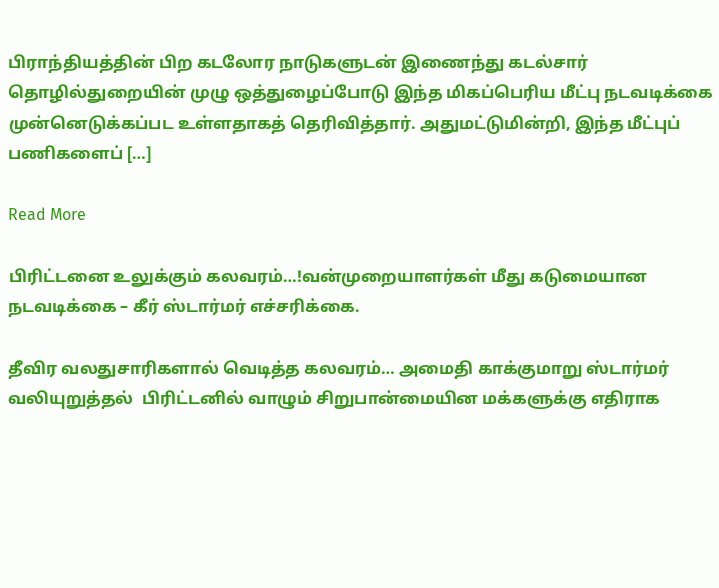பிராந்தியத்தின் பிற கடலோர நாடுகளுடன் இணைந்து கடல்சார் தொழில்துறையின் முழு ஒத்துழைப்போடு இந்த மிகப்பெரிய மீட்பு நடவடிக்கை முன்னெடுக்கப்பட உள்ளதாகத் தெரிவித்தார். அதுமட்டுமின்றி, இந்த மீட்புப் பணிகளைப் […]

Read More

பிரிட்டனை உலுக்கும் கலவரம்…!வன்முறையாளர்கள் மீது கடுமையான நடவடிக்கை – கீர் ஸ்டார்மர் எச்சரிக்கை.

தீவிர வலதுசாரிகளால் வெடித்த கலவரம்… அமைதி காக்குமாறு ஸ்டார்மர் வலியுறுத்தல்  பிரிட்டனில் வாழும் சிறுபான்மையின மக்களுக்கு எதிராக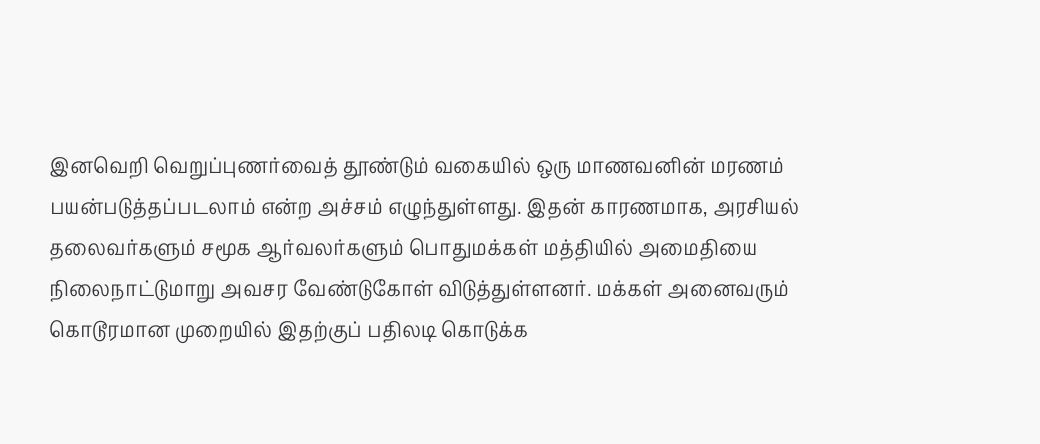இனவெறி வெறுப்புணர்வைத் தூண்டும் வகையில் ஒரு மாணவனின் மரணம் பயன்படுத்தப்படலாம் என்ற அச்சம் எழுந்துள்ளது. இதன் காரணமாக, அரசியல் தலைவர்களும் சமூக ஆர்வலர்களும் பொதுமக்கள் மத்தியில் அமைதியை நிலைநாட்டுமாறு அவசர வேண்டுகோள் விடுத்துள்ளனர். மக்கள் அனைவரும் கொடூரமான முறையில் இதற்குப் பதிலடி கொடுக்க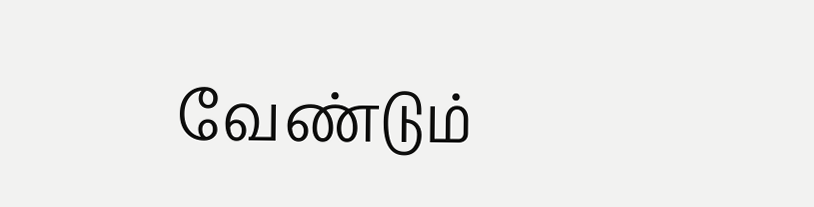வேண்டும்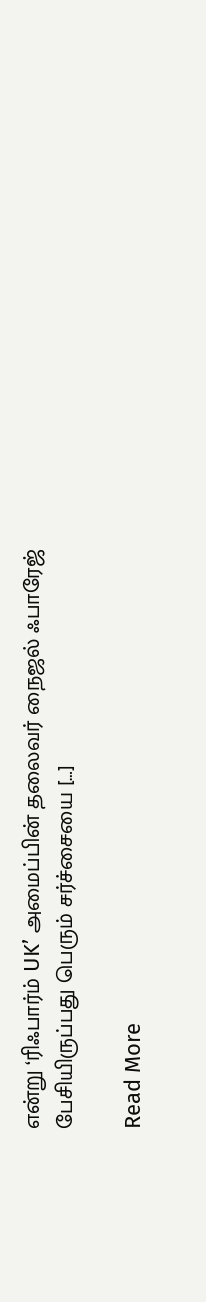என்று ‘ரிஃபார்ம் UK’ அமைப்பின் தலைவர் நைஜல் ஃபாரேஜ் பேசியிருப்பது பெரும் சர்ச்சையை […]

Read More